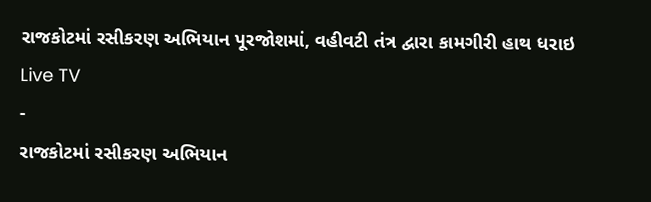રાજકોટમાં રસીકરણ અભિયાન પૂરજોશમાં, વહીવટી તંત્ર દ્વારા કામગીરી હાથ ધરાઇ
Live TV
-
રાજકોટમાં રસીકરણ અભિયાન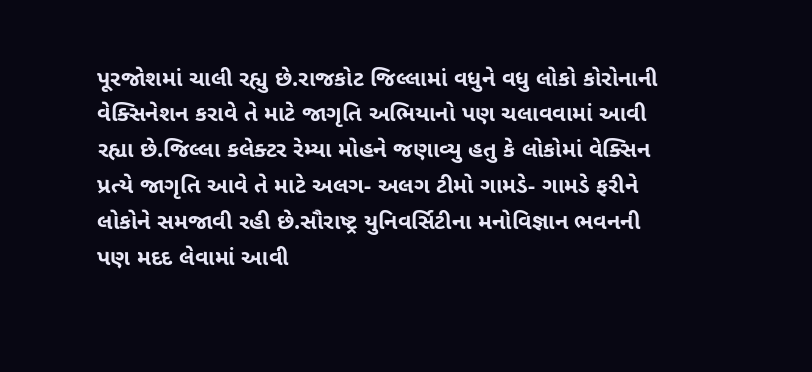પૂરજોશમાં ચાલી રહ્યુ છે.રાજકોટ જિલ્લામાં વધુને વધુ લોકો કોરોનાની વેક્સિનેશન કરાવે તે માટે જાગૃતિ અભિયાનો પણ ચલાવવામાં આવી રહ્યા છે.જિલ્લા કલેક્ટર રેમ્યા મોહને જણાવ્યુ હતુ કે લોકોમાં વેક્સિન પ્રત્યે જાગૃતિ આવે તે માટે અલગ- અલગ ટીમો ગામડે- ગામડે ફરીને લોકોને સમજાવી રહી છે.સૌરાષ્ટ્ર યુનિવર્સિટીના મનોવિજ્ઞાન ભવનની પણ મદદ લેવામાં આવી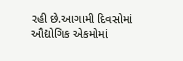રહી છે.આગામી દિવસોમાં ઔદ્યોગિક એકમોમાં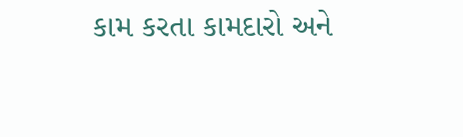કામ કરતા કામદારો અને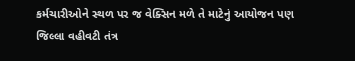કર્મચારીઓને સ્થળ પર જ વેક્સિન મળે તે માટેનું આયોજન પણ જિલ્લા વહીવટી તંત્ર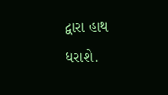દ્વારા હાથ ધરાશે.